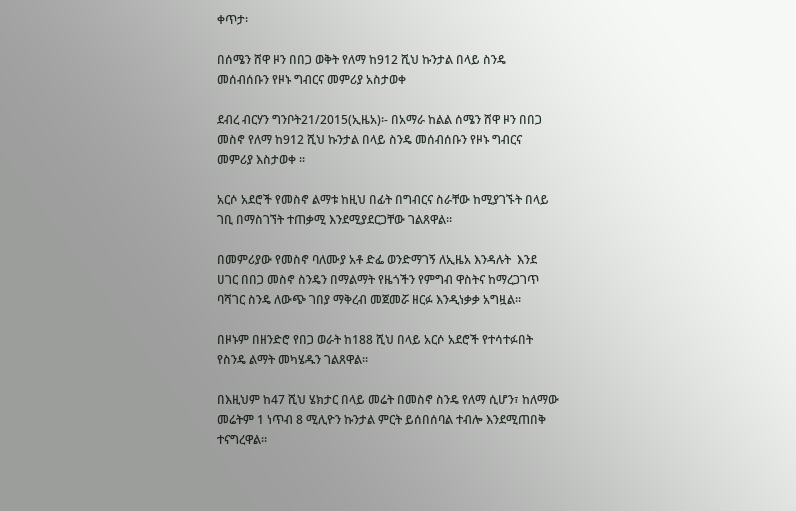ቀጥታ፡

በሰሜን ሸዋ ዞን በበጋ ወቅት የለማ ከ912 ሺህ ኩንታል በላይ ስንዴ መሰብሰቡን የዞኑ ግብርና መምሪያ አስታወቀ

ደብረ ብርሃን ግንቦት21/2015(ኢዜአ)፡- በአማራ ከልል ሰሜን ሸዋ ዞን በበጋ መስኖ የለማ ከ912 ሺህ ኩንታል በላይ ስንዴ መሰብሰቡን የዞኑ ግብርና መምሪያ እስታወቀ ።

አርሶ አደሮች የመስኖ ልማቱ ከዚህ በፊት በግብርና ስራቸው ከሚያገኙት በላይ ገቢ በማስገኘት ተጠቃሚ እንደሚያደርጋቸው ገልጸዋል።

በመምሪያው የመስኖ ባለሙያ አቶ ድፌ ወንድማገኝ ለኢዜአ እንዳሉት  እንደ ሀገር በበጋ መስኖ ስንዴን በማልማት የዜጎችን የምግብ ዋስትና ከማረጋገጥ ባሻገር ስንዴ ለውጭ ገበያ ማቅረብ መጀመሯ ዘርፉ እንዲነቃቃ አግዟል።

በዞኑም በዘንድሮ የበጋ ወራት ከ188 ሺህ በላይ አርሶ አደሮች የተሳተፉበት የስንዴ ልማት መካሄዱን ገልጸዋል።

በእዚህም ከ47 ሺህ ሄክታር በላይ መሬት በመስኖ ስንዴ የለማ ሲሆን፣ ከለማው መሬትም 1 ነጥብ 8 ሚሊዮን ኩንታል ምርት ይሰበሰባል ተብሎ እንደሚጠበቅ ተናግረዋል።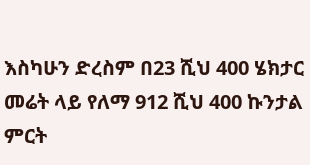እስካሁን ድረስም በ23 ሺህ 400 ሄክታር መሬት ላይ የለማ 912 ሺህ 400 ኩንታል ምርት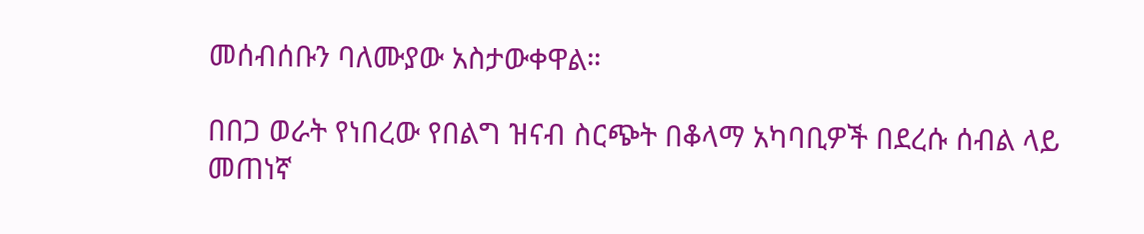መሰብሰቡን ባለሙያው አስታውቀዋል።

በበጋ ወራት የነበረው የበልግ ዝናብ ስርጭት በቆላማ አካባቢዎች በደረሱ ሰብል ላይ መጠነኛ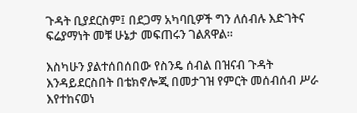ጉዳት ቢያደርስም፤ በደጋማ አካባቢዎች ግን ለሰብሉ እድገትና ፍሬያማነት መቹ ሁኔታ መፍጠሩን ገልጸዋል።

እስካሁን ያልተሰበሰበው የስንዴ ሰብል በዝናብ ጉዳት እንዳይደርስበት በቴክኖሎጂ በመታገዝ የምርት መሰብሰብ ሥራ እየተከናወነ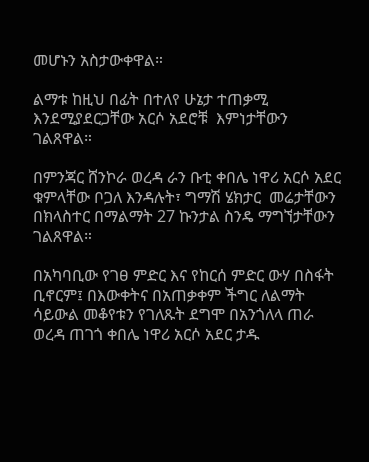መሆኑን አስታውቀዋል።

ልማቱ ከዚህ በፊት በተለየ ሁኔታ ተጠቃሚ እንደሚያደርጋቸው አርሶ አደሮቹ  እምነታቸውን ገልጸዋል።

በምንጃር ሸንኮራ ወረዳ ራን ቡቲ ቀበሌ ነዋሪ አርሶ አደር ቁምላቸው ቦጋለ እንዳሉት፣ ግማሽ ሄክታር  መሬታቸውን በክላስተር በማልማት 27 ኩንታል ስንዴ ማግኘታቸውን ገልጸዋል።

በአካባቢው የገፀ ምድር እና የከርሰ ምድር ውሃ በስፋት ቢኖርም፤ በእውቀትና በአጠቃቀም ችግር ለልማት ሳይውል መቆየቱን የገለጹት ደግሞ በአንጎለላ ጠራ ወረዳ ጠገጎ ቀበሌ ነዋሪ አርሶ አደር ታዱ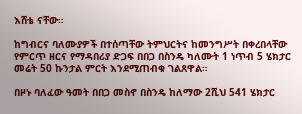እሸቴ ናቸው።

ከግብርና ባለሙያዎች በተሰጣቸው ትምህርትና ከመንግሥት በቀረበላቸው የምርጥ ዘርና የማዳበሪያ ድጋፍ በበጋ በስንዴ ካለሙት 1 ነጥብ 5 ሄክታር መሬት 50 ኩንታል ምርት እንደሚጠብቁ ገልጸዋል።

በዞኑ ባለፈው ዓመት በበጋ መስኖ በስንዴ ከለማው 2ሺህ 541 ሄክታር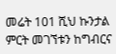መሬት 101 ሺህ ኩንታል ምርት መገኘቱን ከግብርና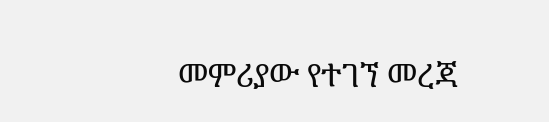መምሪያው የተገኘ መረጃ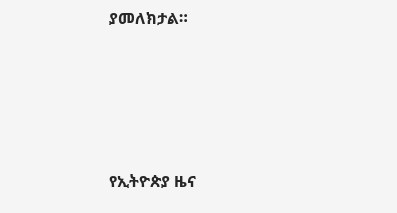ያመለክታል።





የኢትዮጵያ ዜና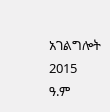አገልግሎት
2015
ዓ.ም